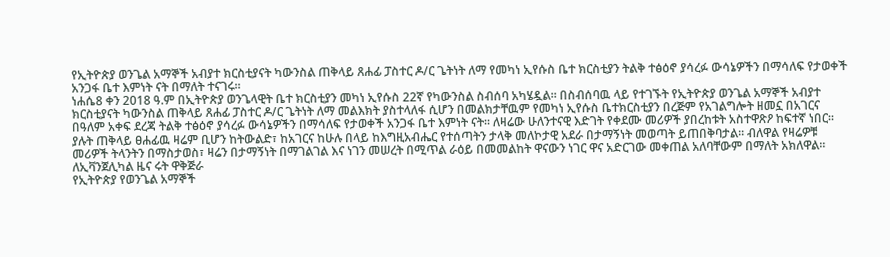የኢትዮጵያ ወንጌል አማኞች አብያተ ክርስቲያናት ካውንስል ጠቅላይ ጸሐፊ ፓስተር ዶ/ር ጌትነት ለማ የመካነ ኢየሱስ ቤተ ክርስቲያን ትልቅ ተፅዕኖ ያሳረፉ ውሳኔዎችን በማሳለፍ የታወቀች አንጋፋ ቤተ እምነት ናት በማለት ተናገሩ።
ነሐሴ8 ቀን 2018 ዓ.ም በኢትዮጵያ ወንጌላዊት ቤተ ክርስቲያን መካነ ኢየሱስ 22ኛ የካውንስል ስብሰባ አካሄዷል። በስብሰባዉ ላይ የተገኙት የኢትዮጵያ ወንጌል አማኞች አብያተ ክርስቲያናት ካውንስል ጠቅላይ ጸሐፊ ፓስተር ዶ/ር ጌትነት ለማ መልእክት ያስተላለፋ ሲሆን በመልክታቸዉም የመካነ ኢየሱስ ቤተክርስቲያን በረጅም የአገልግሎት ዘመኗ በአገርና በዓለም አቀፍ ደረጃ ትልቅ ተፅዕኖ ያሳረፉ ውሳኔዎችን በማሳለፍ የታወቀች አንጋፋ ቤተ እምነት ናት። ለዛሬው ሁለንተናዊ እድገት የቀደሙ መሪዎች ያበረከቱት አስተዋጽዖ ከፍተኛ ነበር። ያሉት ጠቅላይ ፀሐፊዉ ዛሬም ቢሆን ከትውልድ፣ ከአገርና ከሁሉ በላይ ከእግዚአብሔር የተሰጣትን ታላቅ መለኮታዊ አደራ በታማኝነት መወጣት ይጠበቅባታል። ብለዋል የዛሬዎቹ መሪዎች ትላንትን በማስታወስ፣ ዛሬን በታማኝነት በማገልገል እና ነገን መሠረት በሚጥል ራዕይ በመመልከት ዋናውን ነገር ዋና አድርገው መቀጠል አለባቸውም በማለት አክለዋል።
ለኢቫንጀሊካል ዜና ሩት ዋቅጅራ
የኢትዮጵያ የወንጌል አማኞች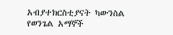አብያተክርስቲያናት ካውንስል
የወንጌል አማኞች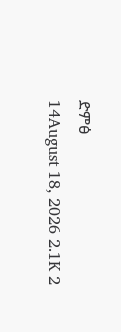ድምፅ
14August 18, 2026 2.1K 2